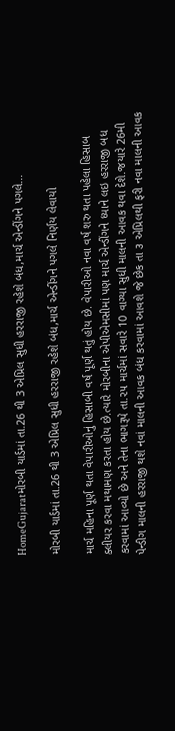HomeGujaratમોરબી યાર્ડમાં તા.26 થી 3 એપ્રિલ સુધી હરરાજી રહેશે બંધ,માર્ચ એન્ડીંગને પગલે...

મોરબી યાર્ડમાં તા.26 થી 3 એપ્રિલ સુધી હરરાજી રહેશે બંધ,માર્ચ એન્ડીંગને પગલે નિર્ણય લેવાયો

માર્ચ મહિના પૂર્ણ થતા વેપારીઓનું હિસાબી વર્ષ પૂર્ણ થતું હોય છે. વેપારીઓ નવા વર્ષ શરુ થતા પહેલા હિસાબ ક્લીયર કરવા મથામણ કરતા હોય છે.ત્યારે મોરબીના એપીએમસીમાં પણ માર્ચ એન્ડીંગને ધ્યાને લઇ હરરાજી બધ કરવામાં આવ્યો છે અને તેના ભાગરૂપે તા.૨૫ માર્ચમાં સવારે 10 વાગ્યા સુધી માલની આવક થવા દેશે.જયારે 26મી પેન્ડીગ માલની હરરાજી થશે નવાં માલની આવક બંધ કરવામાં આવશે જે છેક તા ૩ એપ્રિલથી ફરી નવા માલની આવક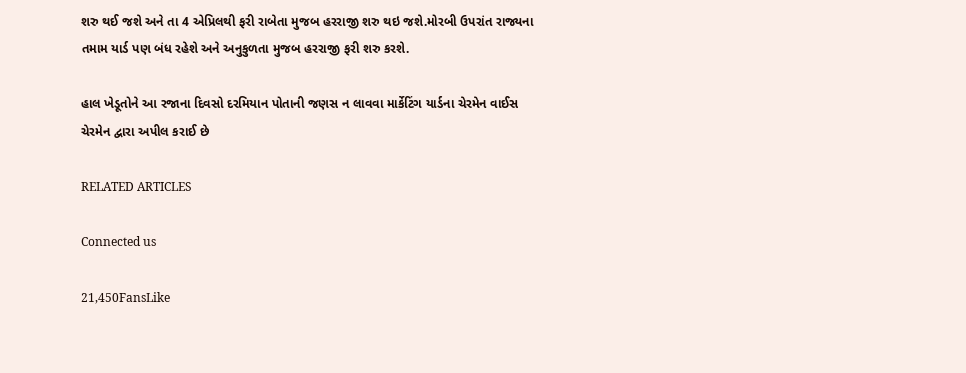શરુ થઈ જશે અને તા 4 એપ્રિલથી ફરી રાબેતા મુજબ હરરાજી શરુ થઇ જશે.મોરબી ઉપરાંત રાજ્યના તમામ યાર્ડ પણ બંધ રહેશે અને અનુકુળતા મુજબ હરરાજી ફરી શરુ કરશે.

હાલ ખેડૂતોને આ રજાના દિવસો દરમિયાન પોતાની જણસ ન લાવવા માર્કેટિંગ યાર્ડના ચેરમેન વાઈસ ચેરમેન દ્વારા અપીલ કરાઈ છે

RELATED ARTICLES

Connected us

21,450FansLike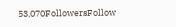53,070FollowersFollow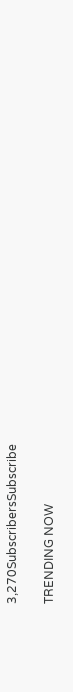3,270SubscribersSubscribe

TRENDING NOW